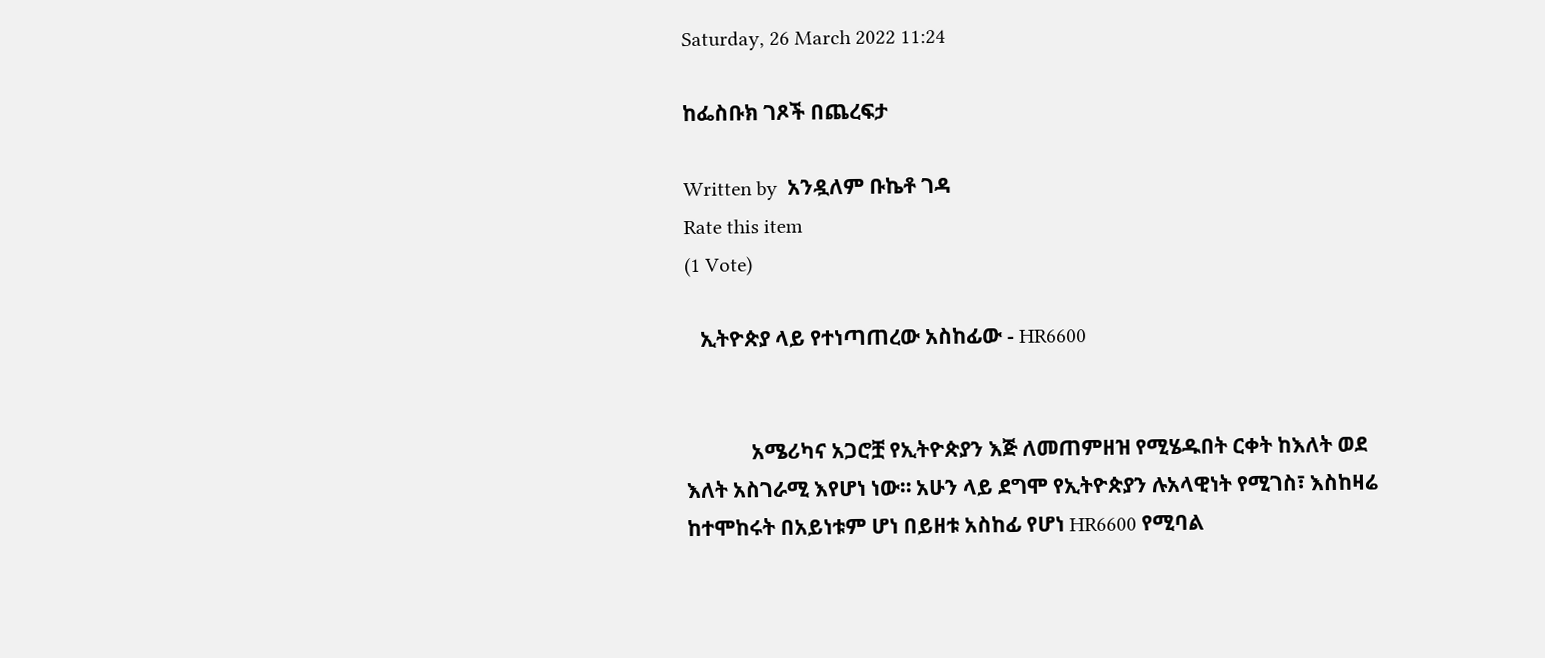Saturday, 26 March 2022 11:24

ከፌስቡክ ገጾች በጨረፍታ

Written by  አንዷለም ቡኬቶ ገዳ
Rate this item
(1 Vote)

   ኢትዮጵያ ላይ የተነጣጠረው አስከፊው - HR6600


             አሜሪካና አጋሮቿ የኢትዮጵያን እጅ ለመጠምዘዝ የሚሄዱበት ርቀት ከእለት ወደ እለት አስገራሚ እየሆነ ነው። አሁን ላይ ደግሞ የኢትዮጵያን ሉአላዊነት የሚገስ፣ እስከዛሬ ከተሞከሩት በአይነቱም ሆነ በይዘቱ አስከፊ የሆነ HR6600 የሚባል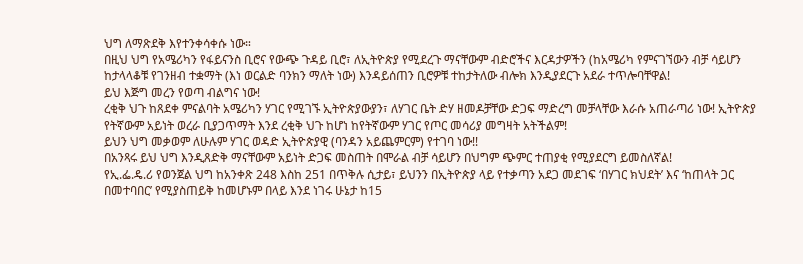ህግ ለማጽደቅ እየተንቀሳቀሱ ነው።
በዚህ ህግ የአሜሪካን የፋይናንስ ቢሮና የውጭ ጉዳይ ቢሮ፣ ለኢትዮጵያ የሚደረጉ ማናቸውም ብድሮችና እርዳታዎችን (ከአሜሪካ የምናገኘውን ብቻ ሳይሆን ከታላላቆቹ የገንዘብ ተቋማት (እነ ወርልድ ባንክን ማለት ነው) እንዳይሰጠን ቢሮዎቹ ተከታትለው ብሎክ እንዲያደርጉ አደራ ተጥሎባቸዋል!
ይህ እጅግ መረን የወጣ ብልግና ነው!
ረቂቅ ህጉ ከጸደቀ ምናልባት አሜሪካን ሃገር የሚገኙ ኢትዮጵያውያን፣ ለሃገር ቤት ድሃ ዘመዶቻቸው ድጋፍ ማድረግ መቻላቸው እራሱ አጠራጣሪ ነው! ኢትዮጵያ የትኛውም አይነት ወረራ ቢያጋጥማት እንደ ረቂቅ ህጉ ከሆነ ከየትኛውም ሃገር የጦር መሳሪያ መግዛት አትችልም!
ይህን ህግ መቃወም ለሁሉም ሃገር ወዳድ ኢትዮጵያዊ (ባንዳን አይጨምርም) የተገባ ነው!!
በአንጻሩ ይህ ህግ እንዲጸድቅ ማናቸውም አይነት ድጋፍ መስጠት በሞራል ብቻ ሳይሆን በህግም ጭምር ተጠያቂ የሚያደርግ ይመስለኛል!
የኢ.ፌ.ዴ.ሪ የወንጀል ህግ ከአንቀጽ 248 እስከ 251 በጥቅሉ ሲታይ፣ ይህንን በኢትዮጵያ ላይ የተቃጣን አደጋ መደገፍ ‘በሃገር ክህደት’ እና ‘ከጠላት ጋር በመተባበር’ የሚያስጠይቅ ከመሆኑም በላይ እንደ ነገሩ ሁኔታ ከ15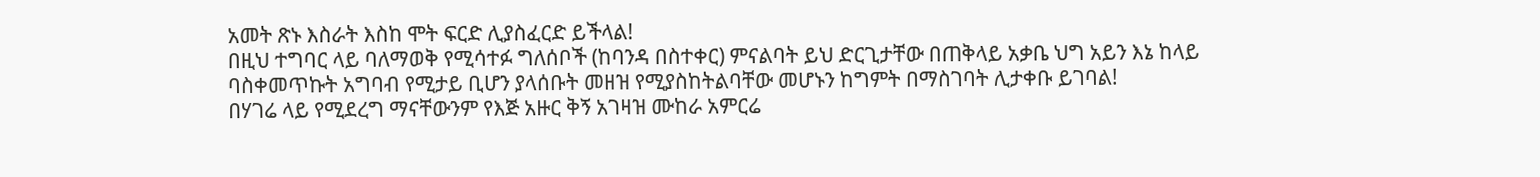አመት ጽኑ እስራት እስከ ሞት ፍርድ ሊያስፈርድ ይችላል!
በዚህ ተግባር ላይ ባለማወቅ የሚሳተፉ ግለሰቦች (ከባንዳ በስተቀር) ምናልባት ይህ ድርጊታቸው በጠቅላይ አቃቤ ህግ አይን እኔ ከላይ ባስቀመጥኩት አግባብ የሚታይ ቢሆን ያላሰቡት መዘዝ የሚያስከትልባቸው መሆኑን ከግምት በማስገባት ሊታቀቡ ይገባል!
በሃገሬ ላይ የሚደረግ ማናቸውንም የእጅ አዙር ቅኝ አገዛዝ ሙከራ አምርሬ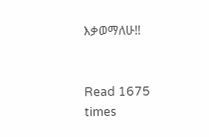እቃወማለሁ!!


Read 1675 times